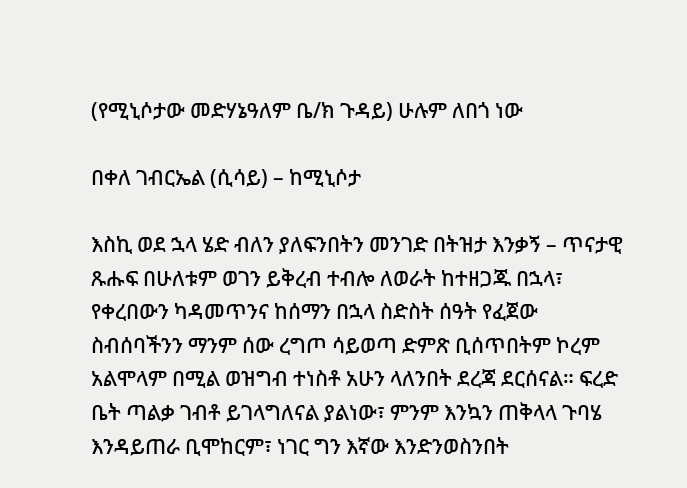(የሚኒሶታው መድሃኔዓለም ቤ/ክ ጉዳይ) ሁሉም ለበጎ ነው

በቀለ ገብርኤል (ሲሳይ) – ከሚኒሶታ

እስኪ ወደ ኋላ ሄድ ብለን ያለፍንበትን መንገድ በትዝታ እንቃኝ – ጥናታዊ ጹሑፍ በሁለቱም ወገን ይቅረብ ተብሎ ለወራት ከተዘጋጁ በኋላ፣ የቀረበውን ካዳመጥንና ከሰማን በኋላ ስድስት ሰዓት የፈጀው ስብሰባችንን ማንም ሰው ረግጦ ሳይወጣ ድምጽ ቢሰጥበትም ኮረም አልሞላም በሚል ወዝግብ ተነስቶ አሁን ላለንበት ደረጃ ደርሰናል። ፍረድ ቤት ጣልቃ ገብቶ ይገላግለናል ያልነው፣ ምንም እንኳን ጠቅላላ ጉባሄ እንዳይጠራ ቢሞከርም፣ ነገር ግን እኛው እንድንወስንበት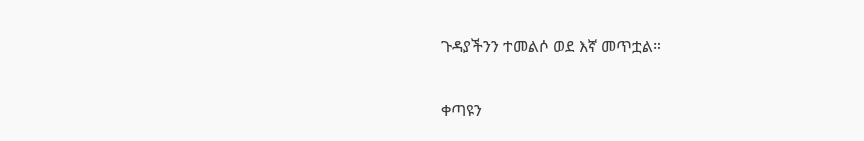ጉዳያችንን ተመልሶ ወደ እኛ መጥቷል።

ቀጣዩን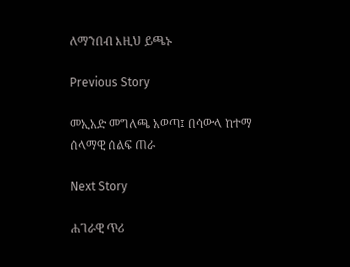ለማንበብ እዚህ ይጫኑ

Previous Story

መኢአድ መግለጫ አወጣ፤ በሳውላ ከተማ ሰላማዊ ሰልፍ ጠራ

Next Story

ሐገራዊ ጥሪ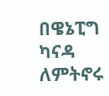በዌኔፒግ ካናዳ ለምትኖሩ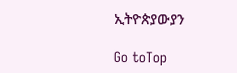ኢትዮጵያውያን

Go toTop